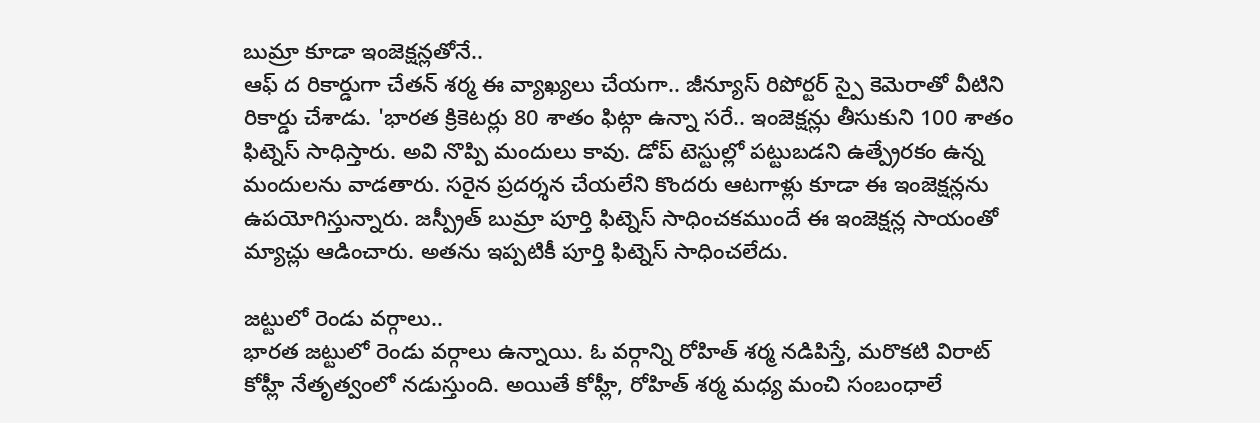బుమ్రా కూడా ఇంజెక్షన్లతోనే..
ఆఫ్ ద రికార్డుగా చేతన్ శర్మ ఈ వ్యాఖ్యలు చేయగా.. జీన్యూస్ రిపోర్టర్ స్పై కెమెరాతో వీటిని రికార్డు చేశాడు. 'భారత క్రికెటర్లు 80 శాతం ఫిట్గా ఉన్నా సరే.. ఇంజెక్షన్లు తీసుకుని 100 శాతం ఫిట్నెస్ సాధిస్తారు. అవి నొప్పి మందులు కావు. డోప్ టెస్టుల్లో పట్టుబడని ఉత్ప్రేరకం ఉన్న మందులను వాడతారు. సరైన ప్రదర్శన చేయలేని కొందరు ఆటగాళ్లు కూడా ఈ ఇంజెక్షన్లను ఉపయోగిస్తున్నారు. జస్ప్రీత్ బుమ్రా పూర్తి ఫిట్నెస్ సాధించకముందే ఈ ఇంజెక్షన్ల సాయంతో మ్యాచ్లు ఆడించారు. అతను ఇప్పటికీ పూర్తి ఫిట్నెస్ సాధించలేదు.

జట్టులో రెండు వర్గాలు..
భారత జట్టులో రెండు వర్గాలు ఉన్నాయి. ఓ వర్గాన్ని రోహిత్ శర్మ నడిపిస్తే, మరొకటి విరాట్ కోహ్లీ నేతృత్వంలో నడుస్తుంది. అయితే కోహ్లీ, రోహిత్ శర్మ మధ్య మంచి సంబంధాలే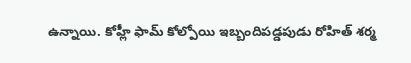ఉన్నాయి. కోహ్లీ ఫామ్ కోల్పోయి ఇబ్బందిపడ్డపుడు రోహిత్ శర్మ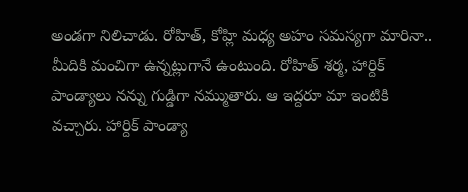అండగా నిలిచాడు. రోహిత్, కోహ్లి మధ్య అహం సమస్యగా మారినా.. మీదికి మంచిగా ఉన్నట్లుగానే ఉంటుంది. రోహిత్ శర్మ, హార్దిక్ పాండ్యాలు నన్ను గుడ్డిగా నమ్ముతారు. ఆ ఇద్దరూ మా ఇంటికి వచ్చారు. హార్దిక్ పాండ్యా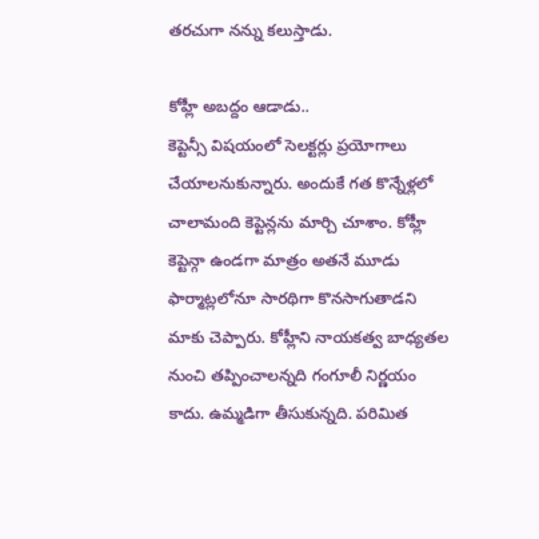తరచుగా నన్ను కలుస్తాడు.

కోహ్లీ అబద్దం ఆడాడు..
కెప్టెన్సీ విషయంలో సెలక్టర్లు ప్రయోగాలు చేయాలనుకున్నారు. అందుకే గత కొన్నేళ్లలో చాలామంది కెప్టెన్లను మార్చి చూశాం. కోహ్లీ కెప్టెన్గా ఉండగా మాత్రం అతనే మూడు ఫార్మాట్లలోనూ సారథిగా కొనసాగుతాడని మాకు చెప్పారు. కోహ్లీని నాయకత్వ బాధ్యతల నుంచి తప్పించాలన్నది గంగూలీ నిర్ణయం కాదు. ఉమ్మడిగా తీసుకున్నది. పరిమిత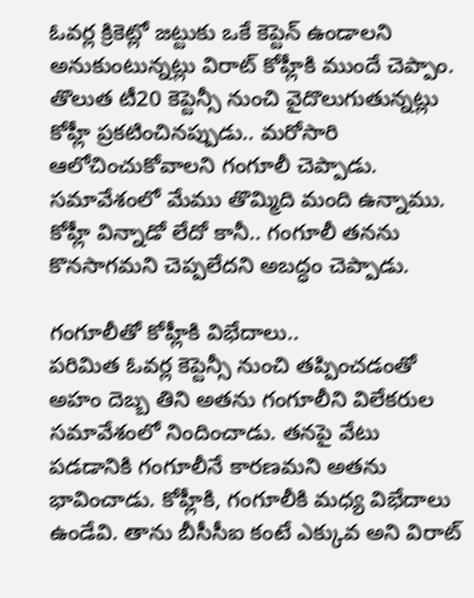ఓవర్ల క్రికెట్లో జట్టుకు ఒకే కెప్టెన్ ఉండాలని అనుకుంటున్నట్లు విరాట్ కోహ్లీకి ముందే చెప్పాం. తొలుత టీ20 కెప్టెన్సీ నుంచి వైదొలుగుతున్నట్లు కోహ్లీ ప్రకటించినప్పుడు.. మరోసారి ఆలోచించుకోవాలని గంగూలీ చెప్పాడు. సమావేశంలో మేము తొమ్మిది మంది ఉన్నాము. కోహ్లీ విన్నాడో లేదో కానీ.. గంగూలీ తనను కొనసాగమని చెప్పలేదని అబద్ధం చెప్పాడు.

గంగూలీతో కోహ్లీకి విభేదాలు..
పరిమిత ఓవర్ల కెప్టెన్సీ నుంచి తప్పించడంతో అహం దెబ్బ తిని అతను గంగూలీని విలేకరుల సమావేశంలో నిందించాడు. తనపై వేటు పడడానికి గంగూలీనే కారణమని అతను భావించాడు. కోహ్లీకి, గంగూలీకి మధ్య విభేదాలు ఉండేవి. తాను బీసీసీఐ కంటే ఎక్కువ అని విరాట్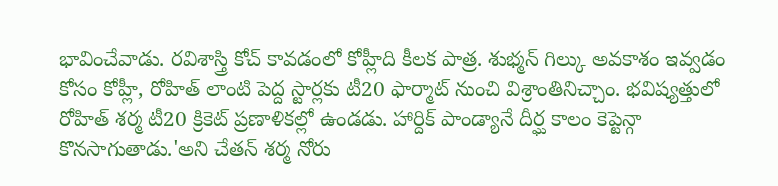భావించేవాడు. రవిశాస్త్రి కోచ్ కావడంలో కోహ్లీది కీలక పాత్ర. శుభ్మన్ గిల్కు అవకాశం ఇవ్వడం కోసం కోహ్లీ, రోహిత్ లాంటి పెద్ద స్టార్లకు టీ20 ఫార్మాట్ నుంచి విశ్రాంతినిచ్చాం. భవిష్యత్తులో రోహిత్ శర్మ టీ20 క్రికెట్ ప్రణాళికల్లో ఉండడు. హార్దిక్ పాండ్యానే దీర్ఘ కాలం కెప్టెన్గా కొనసాగుతాడు.'అని చేతన్ శర్మ నోరు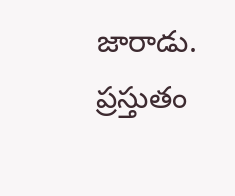జారాడు. ప్రస్తుతం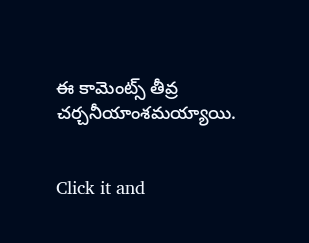ఈ కామెంట్స్ తీవ్ర చర్చనీయాంశమయ్యాయి.


Click it and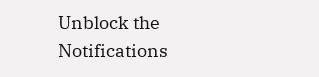Unblock the Notifications